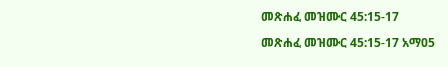መጽሐፈ መዝሙር 45:15-17

መጽሐፈ መዝሙር 45:15-17 አማ05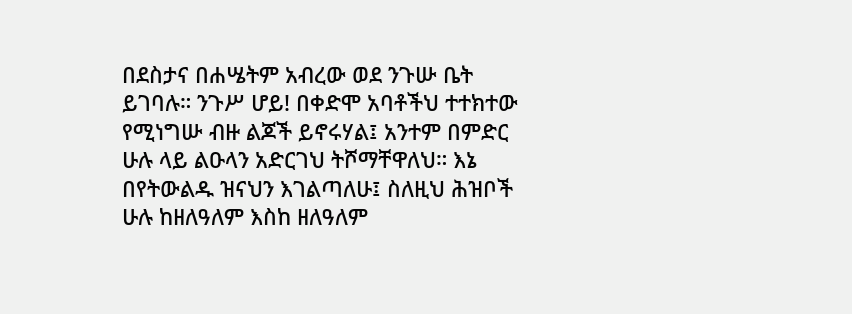በደስታና በሐሤትም አብረው ወደ ንጉሡ ቤት ይገባሉ። ንጉሥ ሆይ! በቀድሞ አባቶችህ ተተክተው የሚነግሡ ብዙ ልጆች ይኖሩሃል፤ አንተም በምድር ሁሉ ላይ ልዑላን አድርገህ ትሾማቸዋለህ። እኔ በየትውልዱ ዝናህን እገልጣለሁ፤ ስለዚህ ሕዝቦች ሁሉ ከዘለዓለም እስከ ዘለዓለም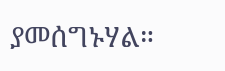ያመሰግኑሃል።